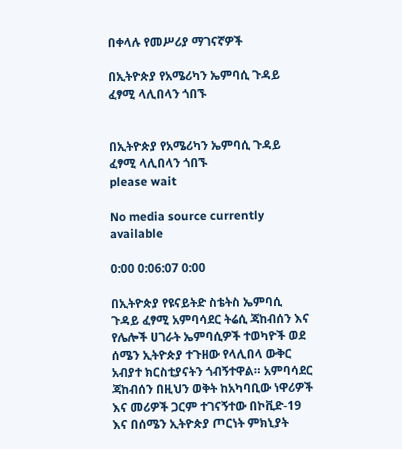በቀላሉ የመሥሪያ ማገናኛዎች

በኢትዮጵያ የአሜሪካን ኤምባሲ ጉዳይ ፈፃሚ ላሊበላን ጎበኙ


በኢትዮጵያ የአሜሪካን ኤምባሲ ጉዳይ ፈፃሚ ላሊበላን ጎበኙ
please wait

No media source currently available

0:00 0:06:07 0:00

በኢትዮጵያ የዩናይትድ ስቴትስ ኤምባሲ ጉዳይ ፈፃሚ አምባሳደር ትሬሲ ጃከብሰን እና የሌሎች ሀገራት ኤምባሲዎች ተወካዮች ወደ ሰሜን ኢትዮጵያ ተጉዘው የላሊበላ ውቅር አብያተ ክርስቲያናትን ጎብኝተዋል። አምባሳደር ጃከብሰን በዚህን ወቅት ከአካባቢው ነዋሪዎች እና መሪዎች ጋርም ተገናኝተው በኮቪድ-19 እና በሰሜን ኢትዮጵያ ጦርነት ምክኒያት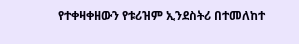የተቀዛቀዘውን የቱሪዝም ኢንደስትሪ በተመለከተ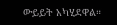ውይይት አካሂደዋል።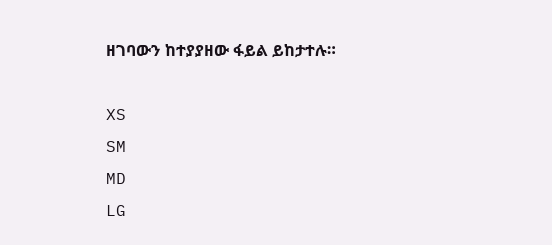ዘገባውን ከተያያዘው ፋይል ይከታተሉ።

XS
SM
MD
LG